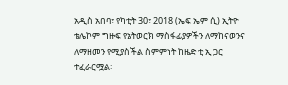አዲስ አበባ፣ የካቲት 30፣ 2018 (ኤፍ ኤም ሲ) ኢትዮ ቴሌኮም ግዙፍ የኔትወርክ ማስፋፊያዎችን ለማከናወንና ለማዘመን የሚያስችል ስምምነት ከዜድ ቲ ኢ ጋር ተፈራርሟል፡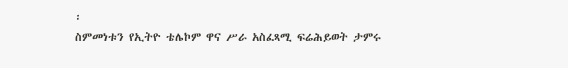፡
ስምመነቱን የኢትዮ ቴሌኮም ዋና ሥራ አስፈጻሚ ፍሬሕይወት ታምሩ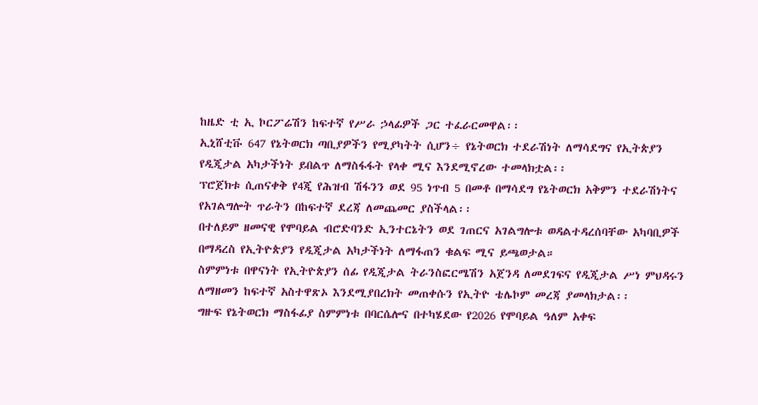ከዜድ ቲ ኢ ኮርፖሬሽን ከፍተኛ የሥራ ኃላፊዎች ጋር ተፈራርመዋል፡፡
ኢኒሸቲቩ 647 የኔትወርክ ጣቢያዎችን የሚያካትት ሲሆን÷ የኔትወርክ ተደራሽነት ለማሳደግና የኢትጵያን የዲጂታል አካታችነት ይበልጥ ለማስፋፋት የላቀ ሚና እንደሚኖረው ተመላክቷል፡፡
ፕሮጀክቱ ሲጠናቀቅ የ4ጂ የሕዝብ ሽፋንን ወደ 95 ነጥብ 5 በመቶ በማሳደግ የኔትወርክ አቅምን ተደራሽነትና የአገልግሎት ጥራትን በከፍተኛ ደረጃ ለመጨመር ያስችላል፡፡
በተለይም ዘመናዊ የሞባይል ብሮድባንድ ኢንተርኔትን ወደ ገጠርና አገልግሎቱ ወዳልተዳረሰባቸው አካባቢዎች በማዳረስ የኢትዮጵያን የዲጂታል አካታችነት ለማፋጠን ቁልፍ ሚና ይጫወታል።
ስምምነቱ በዋናነት የኢትዮጵያን ሰፊ የዲጂታል ትራንስፎርሜሽን አጀንዳ ለመደገፍና የዲጂታል ሥነ ምህዳሩን ለማዘመን ከፍተኛ አስተዋጽኦ እንደሚያበረክት መጠቀሱን የኢትዮ ቴሌኮም መረጃ ያመላክታል፡፡
ግዙፍ የኔትወርክ ማስፋፊያ ስምምነቱ በባርሴሎና በተካሄደው የ2026 የሞባይል ዓለም አቀፍ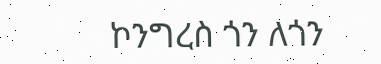ኮንግረስ ጎን ለጎን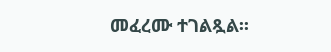መፈረሙ ተገልጿል፡፡